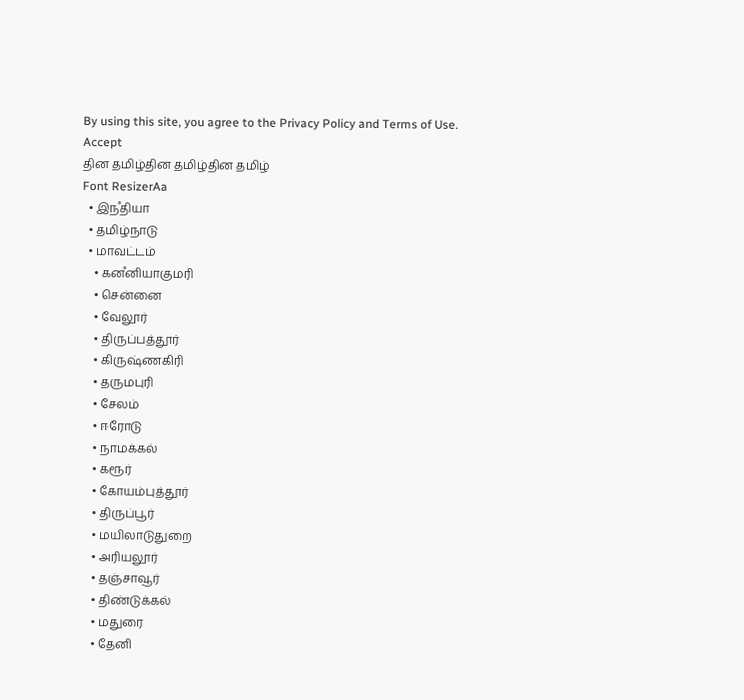By using this site, you agree to the Privacy Policy and Terms of Use.
Accept
தின தமிழ்தின தமிழ்தின தமிழ்
Font ResizerAa
  • இநஂதியா
  • தமிழ்நாடு
  • மாவட்டம்
    • கனஂனியாகுமரி
    • சென்னை
    • வேலூர்
    • திருப்பத்தூர்
    • கிருஷ்ணகிரி
    • தருமபுரி
    • சேலம்
    • ஈரோடு
    • நாமக்கல்
    • கரூர்
    • கோயம்புத்தூர்
    • திருப்பூர்
    • மயிலாடுதுறை
    • அரியலூர்
    • தஞ்சாவூர்
    • திண்டுக்கல்
    • மதுரை
    • தேனி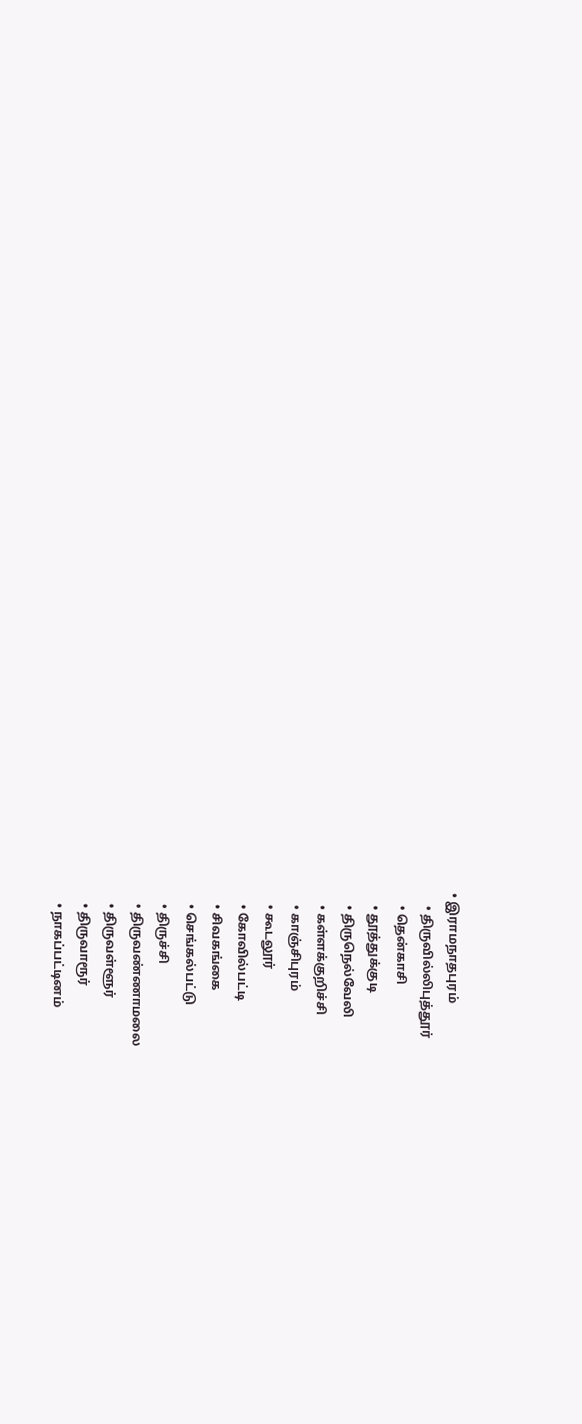• இராமநாதபுரம்
    • திருவில்லிபுத்தூர்
    • தென்காசி
    • தூத்துக்குடி
    • திருநெல்வேலி
    • கள்ளக்குறிச்சி
    • காஞ்சிபுரம்
    • கூடலூர்
    • கோவில்பட்டி
    • சிவகங்கை
    • செங்கல்பட்டு
    • திருச்சி
    • திருவண்ணாமலை
    • திருவள்ளூர்
    • திருவாரூர்
    • நாகப்பட்டினம்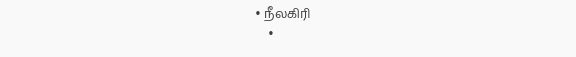• நீலகிரி
    •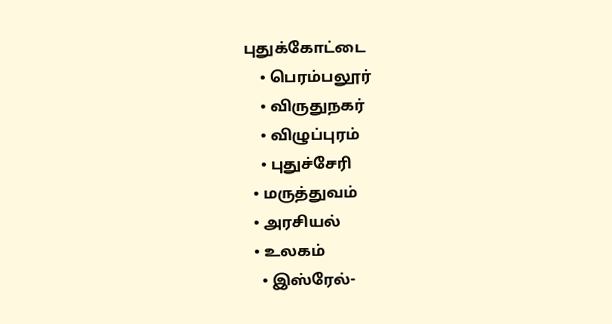புதுக்கோட்டை
    • பெரம்பலூர்
    • விருதுநகர்
    • விழுப்புரம்
    • புதுச்சேரி
  • மருத்துவம்
  • அரசியல்
  • உலகம்
    • இஸ்ரேல்-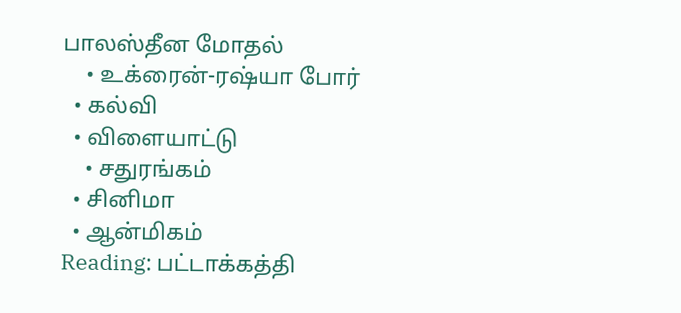பாலஸ்தீன மோதல்
    • உக்ரைன்-ரஷ்யா போர்
  • கல்வி
  • விளையாட்டு
    • சதுரங்கம்
  • சினிமா
  • ஆன்மிகம்
Reading: பட்டாக்கத்தி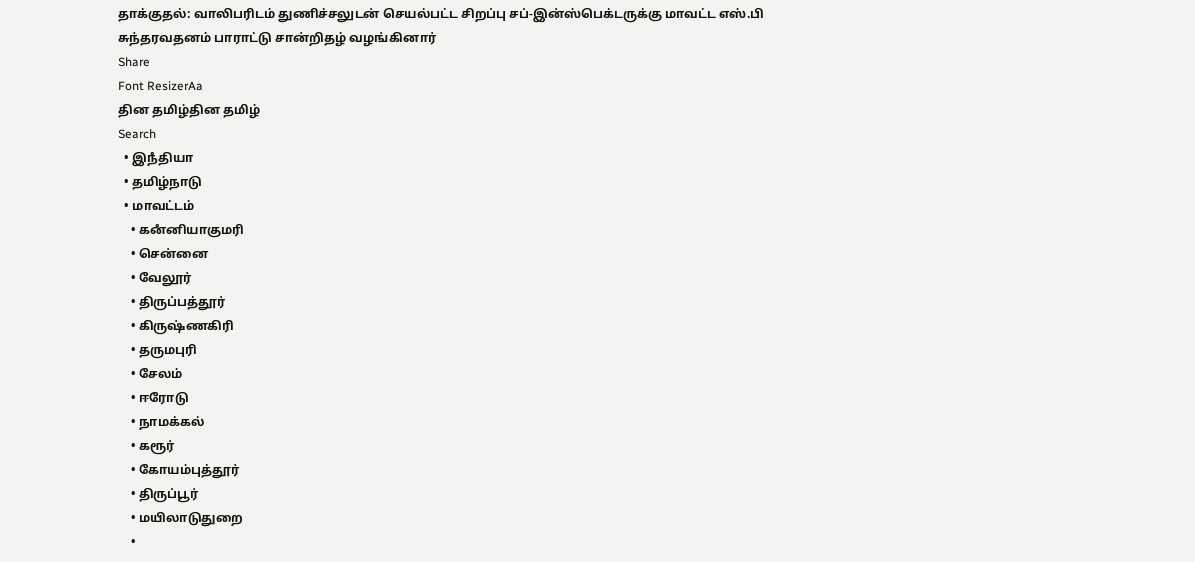தாக்குதல்: வாலிபரிடம் துணிச்சலுடன் செயல்பட்ட சிறப்பு சப்-இன்ஸ்பெக்டருக்கு மாவட்ட எஸ்.பி சுந்தரவதனம் பாராட்டு சான்றிதழ் வழங்கினார்
Share
Font ResizerAa
தின தமிழ்தின தமிழ்
Search
  • இநஂதியா
  • தமிழ்நாடு
  • மாவட்டம்
    • கனஂனியாகுமரி
    • சென்னை
    • வேலூர்
    • திருப்பத்தூர்
    • கிருஷ்ணகிரி
    • தருமபுரி
    • சேலம்
    • ஈரோடு
    • நாமக்கல்
    • கரூர்
    • கோயம்புத்தூர்
    • திருப்பூர்
    • மயிலாடுதுறை
    •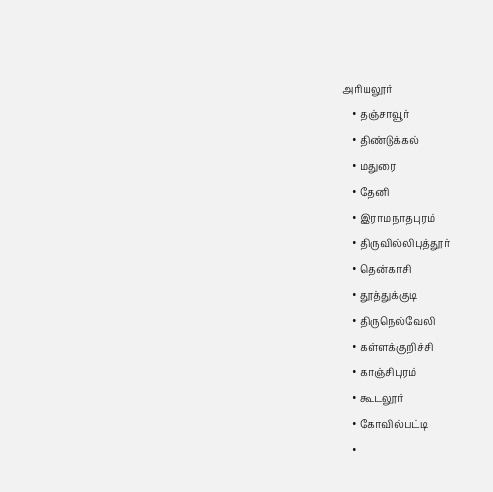அரியலூர்
    • தஞ்சாவூர்
    • திண்டுக்கல்
    • மதுரை
    • தேனி
    • இராமநாதபுரம்
    • திருவில்லிபுத்தூர்
    • தென்காசி
    • தூத்துக்குடி
    • திருநெல்வேலி
    • கள்ளக்குறிச்சி
    • காஞ்சிபுரம்
    • கூடலூர்
    • கோவில்பட்டி
    •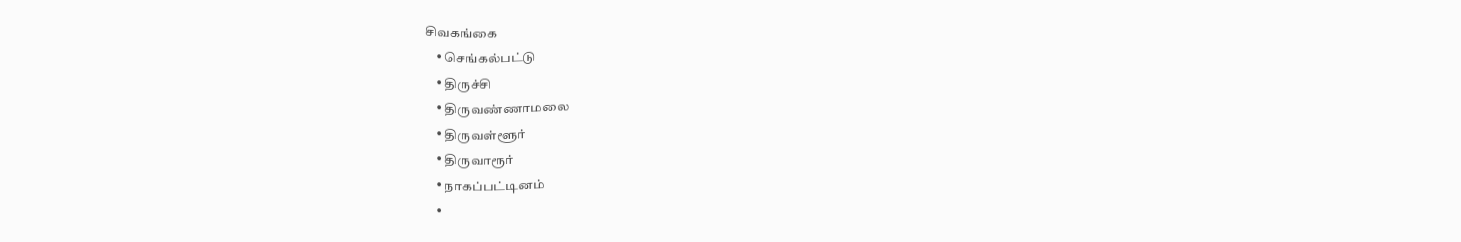சிவகங்கை
    • செங்கல்பட்டு
    • திருச்சி
    • திருவண்ணாமலை
    • திருவள்ளூர்
    • திருவாரூர்
    • நாகப்பட்டினம்
    •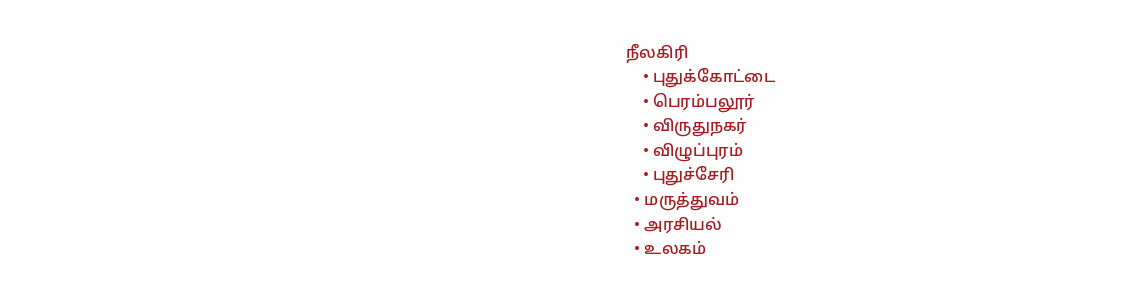நீலகிரி
    • புதுக்கோட்டை
    • பெரம்பலூர்
    • விருதுநகர்
    • விழுப்புரம்
    • புதுச்சேரி
  • மருத்துவம்
  • அரசியல்
  • உலகம்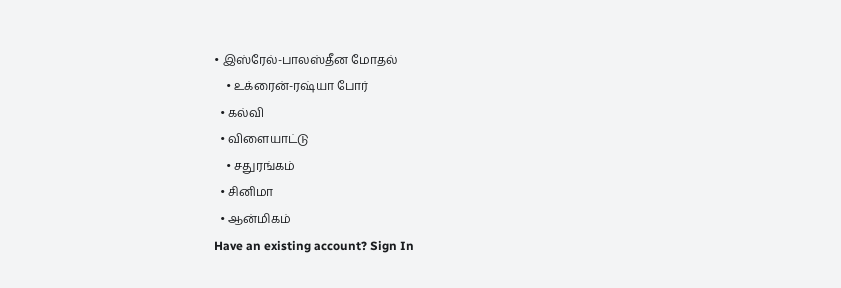• இஸ்ரேல்-பாலஸ்தீன மோதல்
    • உக்ரைன்-ரஷ்யா போர்
  • கல்வி
  • விளையாட்டு
    • சதுரங்கம்
  • சினிமா
  • ஆன்மிகம்
Have an existing account? Sign In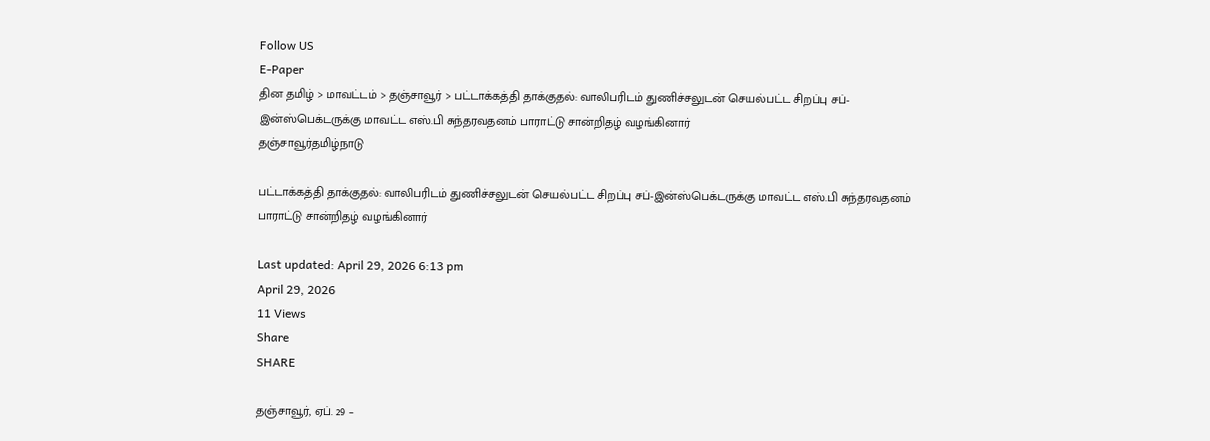Follow US
E-Paper
தின தமிழ் > மாவட்டம் > தஞ்சாவூர் > பட்டாக்கத்தி தாக்குதல்: வாலிபரிடம் துணிச்சலுடன் செயல்பட்ட சிறப்பு சப்-இன்ஸ்பெக்டருக்கு மாவட்ட எஸ்.பி சுந்தரவதனம் பாராட்டு சான்றிதழ் வழங்கினார்
தஞ்சாவூர்தமிழ்நாடு

பட்டாக்கத்தி தாக்குதல்: வாலிபரிடம் துணிச்சலுடன் செயல்பட்ட சிறப்பு சப்-இன்ஸ்பெக்டருக்கு மாவட்ட எஸ்.பி சுந்தரவதனம் பாராட்டு சான்றிதழ் வழங்கினார்

Last updated: April 29, 2026 6:13 pm
April 29, 2026
11 Views
Share
SHARE

தஞ்சாவூர், ஏப். 29 –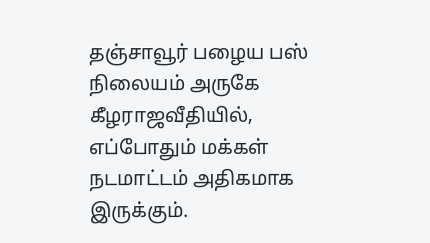தஞ்சாவூர் பழைய பஸ் நிலையம் அருகே கீழராஜவீதியில், எப்போதும் மக்கள் நடமாட்டம் அதிகமாக இருக்கும்.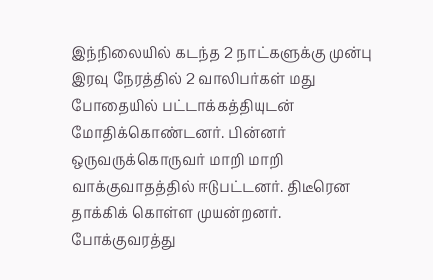இந்நிலையில் கடந்த 2 நாட்களுக்கு முன்பு இரவு நேரத்தில் 2 வாலிபர்கள் மது போதையில் பட்டாக்கத்தியுடன் மோதிக்கொண்டனர். பின்னர் ஒருவருக்கொருவர் மாறி மாறி வாக்குவாதத்தில் ஈடுபட்டனர். திடீரென தாக்கிக் கொள்ள முயன்றனர். போக்குவரத்து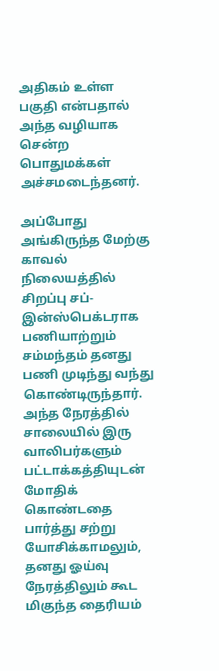அதிகம் உள்ள பகுதி என்பதால் அந்த வழியாக சென்ற பொதுமக்கள் அச்சமடைந்தனர்.

அப்போது அங்கிருந்த மேற்கு காவல் நிலையத்தில் சிறப்பு சப்-இன்ஸ்பெக்டராக பணியாற்றும் சம்மந்தம் தனது பணி முடிந்து வந்து கொண்டிருந்தார். அந்த நேரத்தில் சாலையில் இரு வாலிபர்களும் பட்டாக்கத்தியுடன் மோதிக் கொண்டதை பார்த்து சற்று யோசிக்காமலும், தனது ஓய்வு நேரத்திலும் கூட மிகுந்த தைரியம்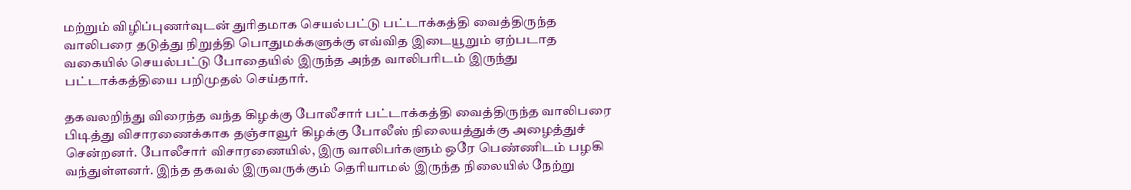மற்றும் விழிப்புணர்வுடன் துரிதமாக செயல்பட்டு பட்டாக்கத்தி வைத்திருந்த வாலிபரை தடுத்து நிறுத்தி பொதுமக்களுக்கு எவ்வித இடையூறும் ஏற்படாத வகையில் செயல்பட்டு போதையில் இருந்த அந்த வாலிபரிடம் இருந்து பட்டாக்கத்தியை பறிமுதல் செய்தார்.

தகவலறிந்து விரைந்த வந்த கிழக்கு போலீசார் பட்டாக்கத்தி வைத்திருந்த வாலிபரை பிடித்து விசாரணைக்காக தஞ்சாவூர் கிழக்கு போலீஸ் நிலையத்துக்கு அழைத்துச் சென்றனர். போலீசார் விசாரணையில், இரு வாலிபர்களும் ஒரே பெண்ணிடம் பழகி வந்துள்ளனர். இந்த தகவல் இருவருக்கும் தெரியாமல் இருந்த நிலையில் நேற்று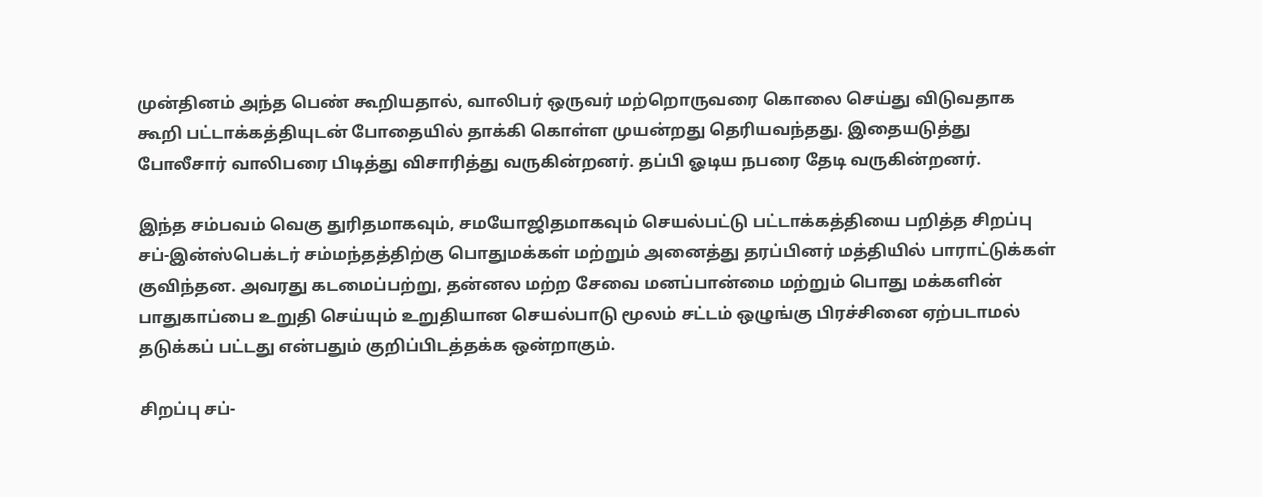முன்தினம் அந்த பெண் கூறியதால், வாலிபர் ஒருவர் மற்றொருவரை கொலை செய்து விடுவதாக கூறி பட்டாக்கத்தியுடன் போதையில் தாக்கி கொள்ள முயன்றது தெரியவந்தது. இதையடுத்து போலீசார் வாலிபரை பிடித்து விசாரித்து வருகின்றனர். தப்பி ஓடிய நபரை தேடி வருகின்றனர்.

இந்த சம்பவம் வெகு துரிதமாகவும், சமயோஜிதமாகவும் செயல்பட்டு பட்டாக்கத்தியை பறித்த சிறப்பு சப்-இன்ஸ்பெக்டர் சம்மந்தத்திற்கு பொதுமக்கள் மற்றும் அனைத்து தரப்பினர் மத்தியில் பாராட்டுக்கள் குவிந்தன. அவரது கடமைப்பற்று, தன்னல மற்ற சேவை மனப்பான்மை மற்றும் பொது மக்களின் பாதுகாப்பை உறுதி செய்யும் உறுதியான செயல்பாடு மூலம் சட்டம் ஒழுங்கு பிரச்சினை ஏற்படாமல் தடுக்கப் பட்டது என்பதும் குறிப்பிடத்தக்க ஒன்றாகும்.

சிறப்பு சப்-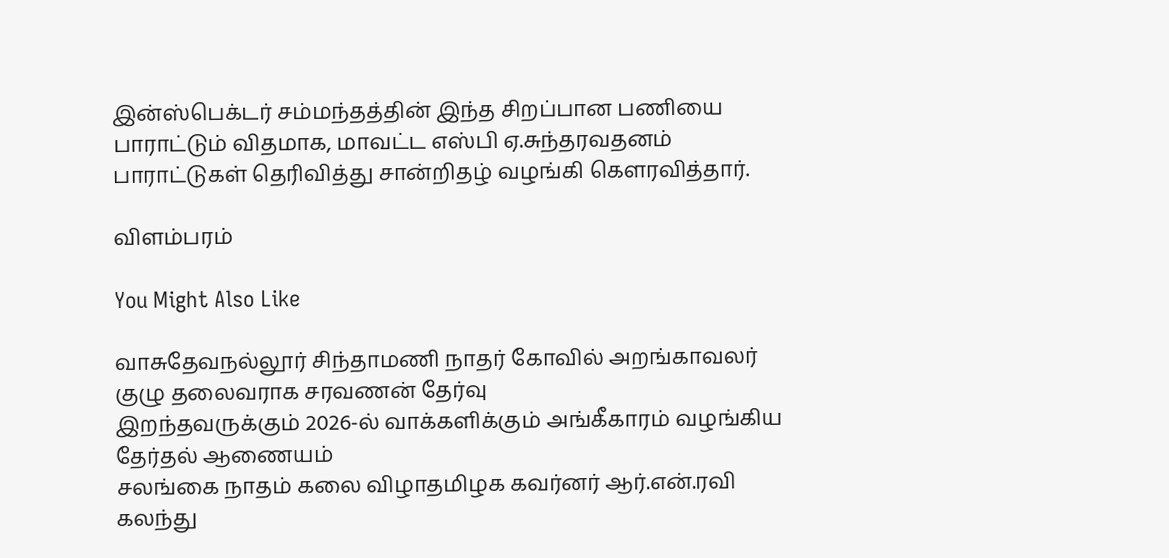இன்ஸ்பெக்டர் சம்மந்தத்தின் இந்த சிறப்பான பணியை பாராட்டும் விதமாக, மாவட்ட எஸ்பி ஏ.சுந்தரவதனம் பாராட்டுகள் தெரிவித்து சான்றிதழ் வழங்கி கௌரவித்தார்.

விளம்பரம்

You Might Also Like

வாசுதேவநல்லூர் சிந்தாமணி நாதர் கோவில் அறங்காவலர் குழு தலைவராக சரவணன் தேர்வு
இறந்தவருக்கும் 2026-ல் வாக்களிக்கும் அங்கீகாரம் வழங்கிய தேர்தல் ஆணையம்
சலங்கை நாதம் கலை விழாதமிழக கவர்னர் ஆர்.என்.ரவி கலந்து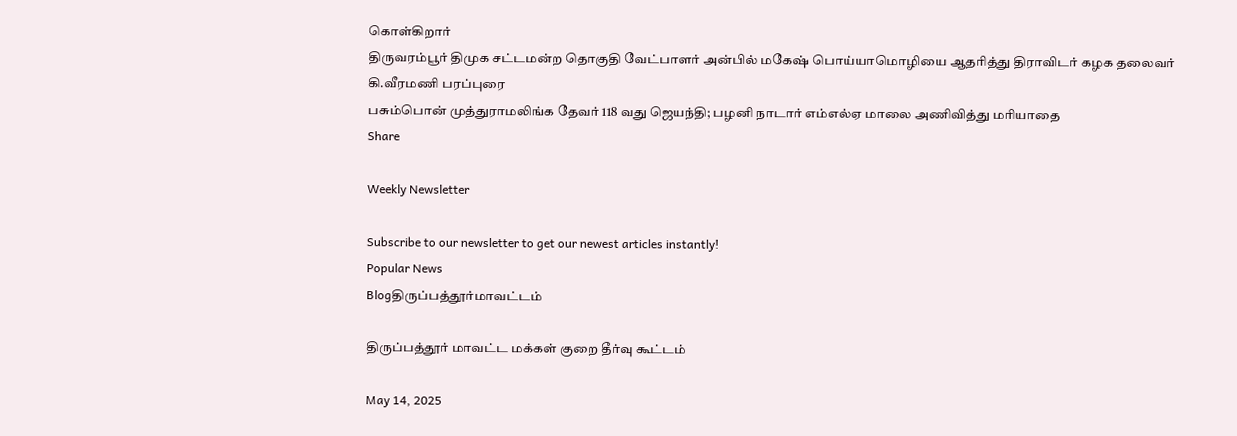கொள்கிறார்
திருவரம்பூர் திமுக சட்டமன்ற தொகுதி வேட்பாளர் அன்பில் மகேஷ் பொய்யாமொழியை ஆதரித்து திராவிடர் கழக தலைவர் கி.வீரமணி பரப்புரை
பசும்பொன் முத்துராமலிங்க தேவர் 118 வது ஜெயந்தி; பழனி நாடார் எம்எல்ஏ மாலை அணிவித்து மரியாதை
Share

Weekly Newsletter

Subscribe to our newsletter to get our newest articles instantly!
Popular News
Blogதிருப்பத்தூர்மாவட்டம்

திருப்பத்தூர் மாவட்ட மக்கள் குறை தீர்வு கூட்டம்

May 14, 2025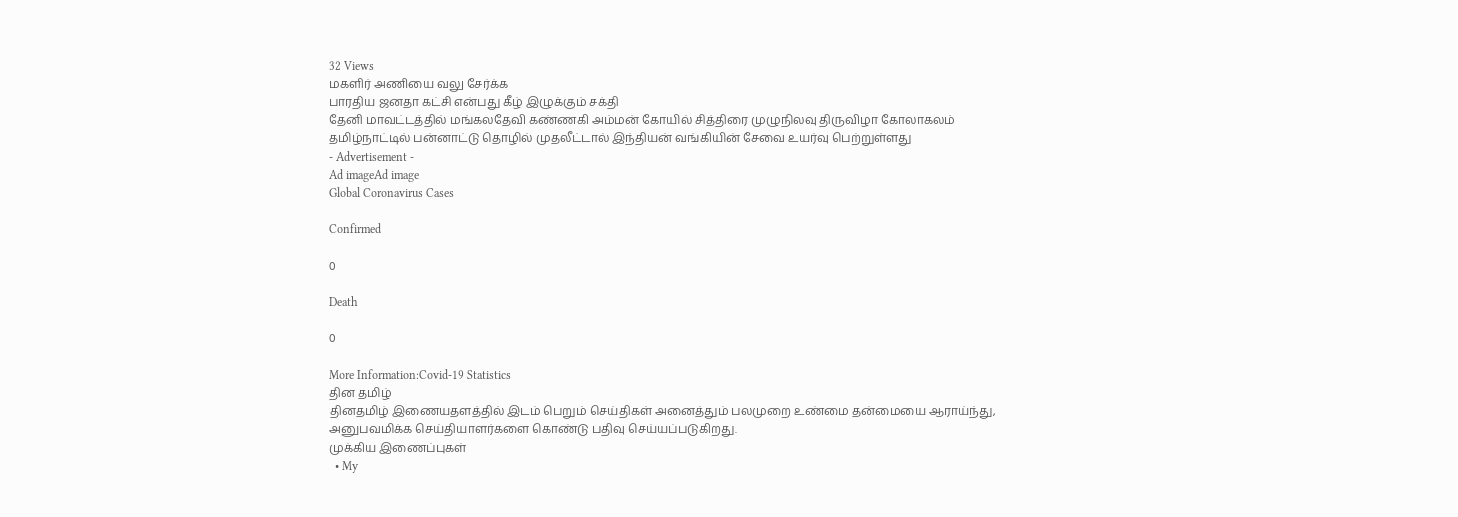32 Views
மகளிர் அணியை வலு சேர்க்க
பாரதிய ஜனதா கட்சி என்பது கீழ் இழுக்கும் சக்தி
தேனி மாவட்டத்தில் மங்கலதேவி கண்ணகி அம்மன் கோயில் சித்திரை முழுநிலவு திருவிழா கோலாகலம்
தமிழ்நாட்டில் பன்னாட்டு தொழில் முதலீட்டால் இந்தியன் வங்கியின் சேவை உயர்வு பெற்றுள்ளது
- Advertisement -
Ad imageAd image
Global Coronavirus Cases

Confirmed

0

Death

0

More Information:Covid-19 Statistics
தின தமிழ்
தினதமிழ் இணையதளத்தில் இடம் பெறும் செய்திகள் அனைத்தும் பலமுறை உண்மை தன்மையை ஆராய்ந்து, அனுபவமிக்க செய்தியாளர்களை கொண்டு பதிவு செய்யப்படுகிறது.
முக்கிய இணைப்புகள்
  • My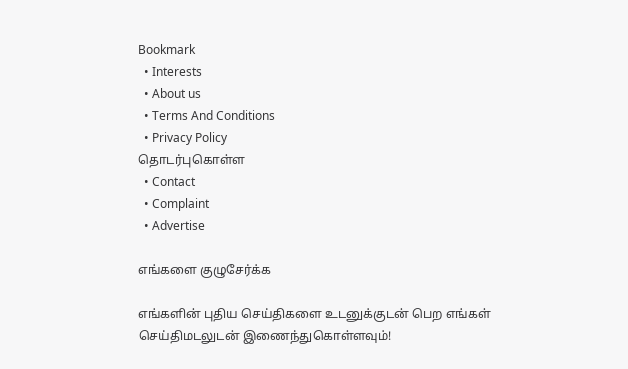Bookmark
  • Interests
  • About us
  • Terms And Conditions
  • Privacy Policy
தொடர்புகொள்ள
  • Contact
  • Complaint
  • Advertise

எங்களை குழுசேர்க்க

எங்களின் புதிய செய்திகளை உடனுக்குடன் பெற எங்கள் செய்திமடலுடன் இணைந்துகொள்ளவும்!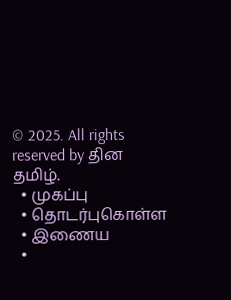© 2025. All rights reserved by தின தமிழ்.
  • முகப்பு
  • தொடர்புகொள்ள
  • இணைய
  •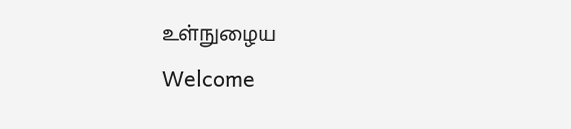உள்நுழைய
Welcome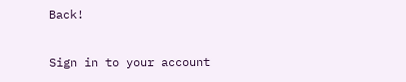Back!

Sign in to your account